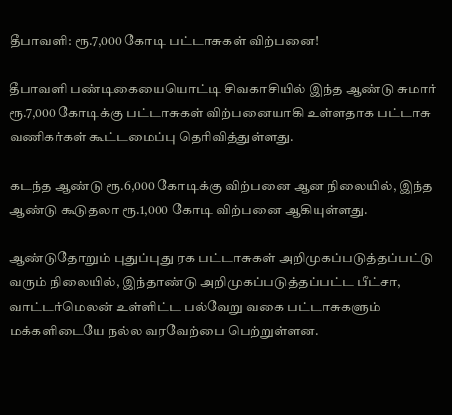தீபாவளி: ரூ.7,000 கோடி பட்டாசுகள் விற்பனை!

தீபாவளி பண்டிகையையொட்டி சிவகாசியில் இந்த ஆண்டு சுமார் ரூ.7,000 கோடிக்கு பட்டாசுகள் விற்பனையாகி உள்ளதாக பட்டாசு வணிகர்கள் கூட்டமைப்பு தெரிவித்துள்ளது.

கடந்த ஆண்டு ரூ.6,000 கோடிக்கு விற்பனை ஆன நிலையில், இந்த ஆண்டு கூடுதலா ரூ.1,000 கோடி விற்பனை ஆகியுள்ளது.

ஆண்டுதோறும் புதுப்புது ரக பட்டாசுகள் அறிமுகப்படுத்தப்பட்டு வரும் நிலையில், இந்தாண்டு அறிமுகப்படுத்தப்பட்ட பீட்சா, வாட்டர்மெலன் உள்ளிட்ட பல்வேறு வகை பட்டாசுகளும் மக்களிடையே நல்ல வரவேற்பை பெற்றுள்ளன.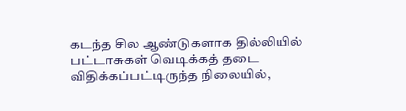கடந்த சில ஆண்டுகளாக தில்லியில் பட்டாசுகள் வெடிக்கத் தடை விதிக்கப்பட்டிருந்த நிலையில்,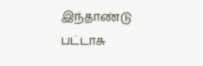இந்தாண்டு பட்டாசு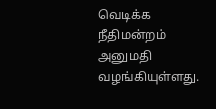வெடிக்க நீதிமன்றம் அனுமதி வழங்கியுள்ளது.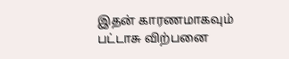இதன் காரணமாகவும் பட்டாசு விற்பனை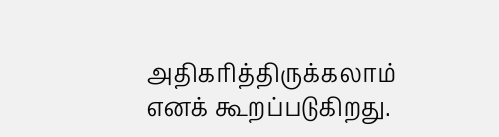அதிகரித்திருக்கலாம் எனக் கூறப்படுகிறது.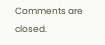Comments are closed.